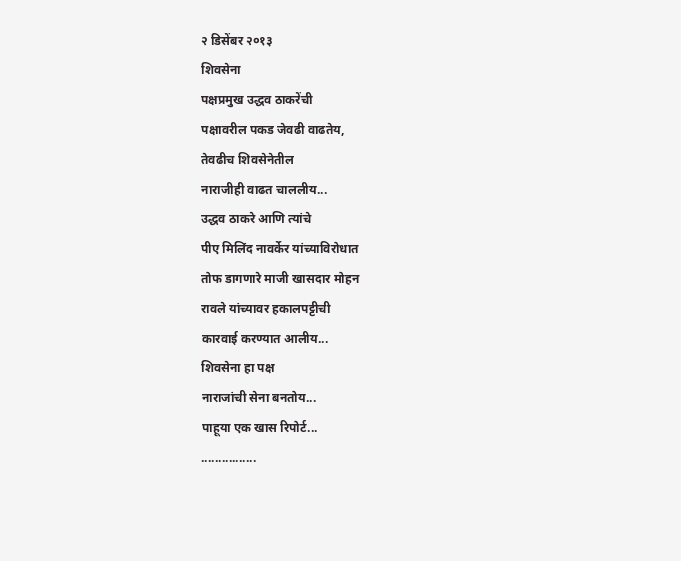२ डिसेंबर २०१३
शिवसेना
पक्षप्रमुख उद्धव ठाकरेंची
पक्षावरील पकड जेवढी वाढतेय,
तेवढीच शिवसेनेतील
नाराजीही वाढत चाललीय...
उद्धव ठाकरे आणि त्यांचे
पीए मिलिंद नावर्केर यांच्याविरोधात
तोफ डागणारे माजी खासदार मोहन
रावले यांच्यावर हकालपट्टीची
कारवाई करण्यात आलीय...
शिवसेना हा पक्ष
नाराजांची सेना बनतोय...
पाहूया एक खास रिपोर्ट...
................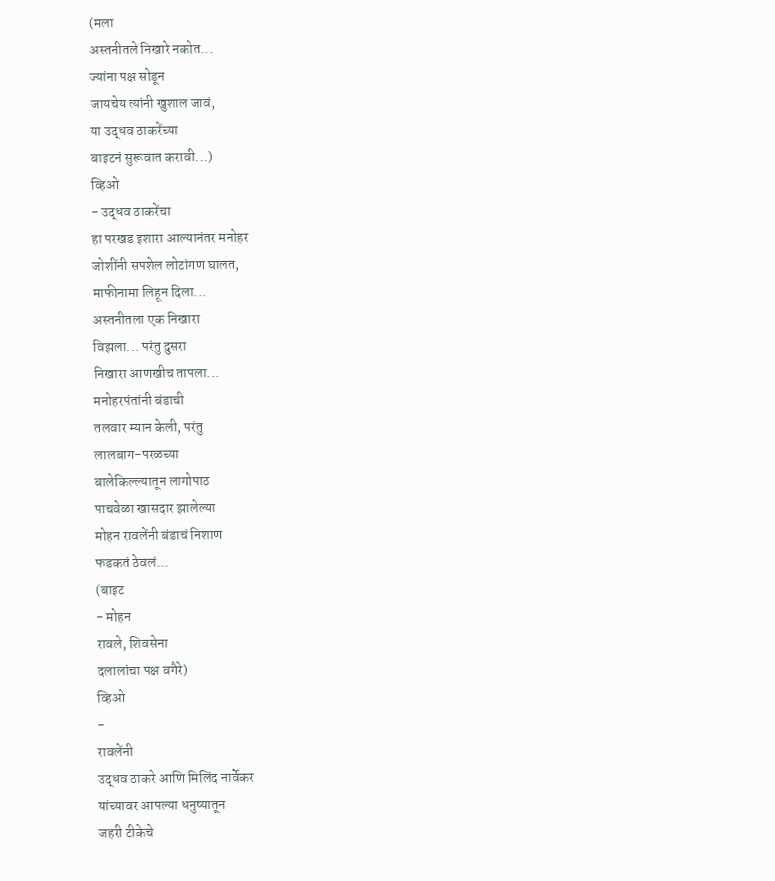(मला
अस्तनीतले निखारे नकोत...
ज्यांना पक्ष सोडून
जायचेय त्यांनी खुशाल जावं,
या उद्धव ठाकरेंच्या
बाइटनं सुरूवात करावी...)
व्हिओ
- उद्धव ठाकरेंचा
हा परखड इशारा आल्यानंतर मनोहर
जोशींनी सपशेल लोटांगण घालत,
माफीनामा लिहून दिला...
अस्तनीतला एक निखारा
विझला... परंतु दुसरा
निखारा आणखीच तापला...
मनोहरपंतांनी बंडाची
तलवार म्यान केली, परंतु
लालबाग-परळच्या
बालेकिल्ल्यातून लागोपाठ
पाचवेळा खासदार झालेल्या
मोहन रावलेंनी बंडाचं निशाण
फडकतं ठेवलं...
(बाइट
- मोहन
रावले, शिवसेना
दलालांचा पक्ष वगैरे)
व्हिओ
-
रावलेंनी
उद्धव ठाकरे आणि मिलिंद नार्वेकर
यांच्यावर आपल्या धनुष्यातून
जहरी टीकेचे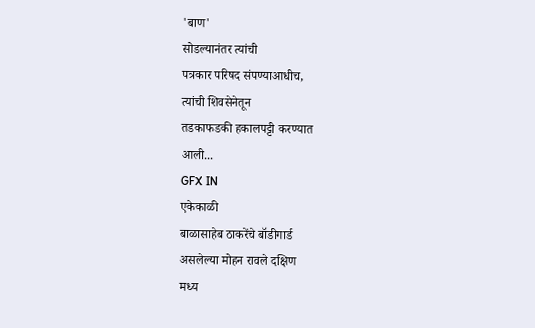'बाण'
सोडल्यानंतर त्यांची
पत्रकार परिषद संपण्याआधीच,
त्यांची शिवसेनेतून
तडकाफडकी हकालपट्टी करण्यात
आली...
GFX IN
एकेकाळी
बाळासाहेब ठाकरेंचे बॉडीगार्ड
असलेल्या मोहन रावले दक्षिण
मध्य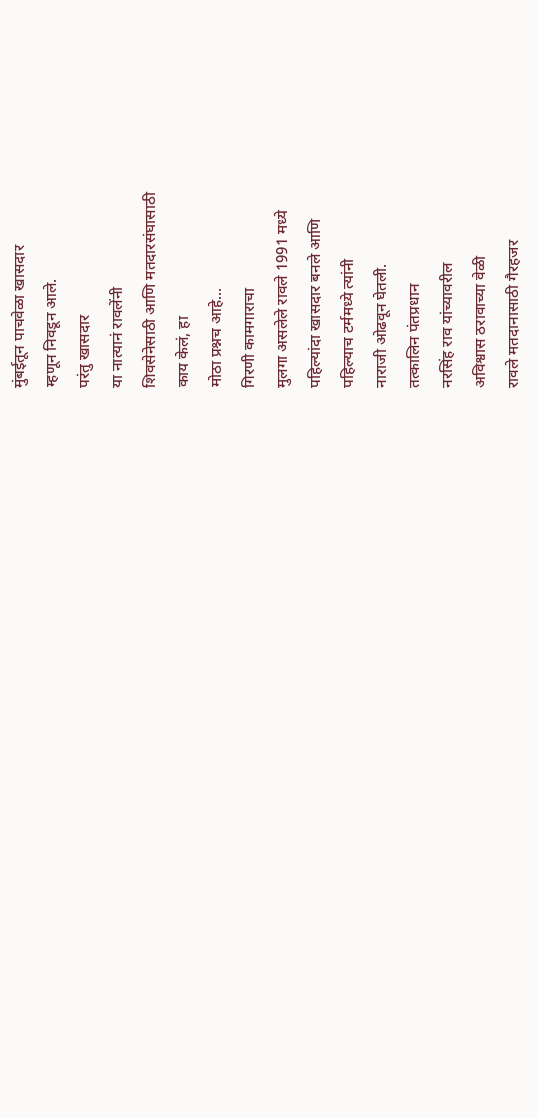मुंबईतून पाचवेळा खासदार
म्हणून निवडून आले.
परंतु खासदार
या नात्यानं रावलेंनी
शिवसेनेसाठी आणि मतदारसंघासाठी
काय केलं, हा
मोठा प्रश्नच आहे...
गिरणी कामगाराचा
मुलगा असलेले रावले 1991 मध्ये
पहिल्यांदा खासदार बनले आणि
पहिल्याच टर्ममध्ये त्यांनी
नाराजी ओढवून घेतली.
तत्कालिन पंतप्रधान
नरसिंह राव यांच्यावरील
अविश्वास ठरावाच्या वेळी
रावले मतदानासाठी गैरहजर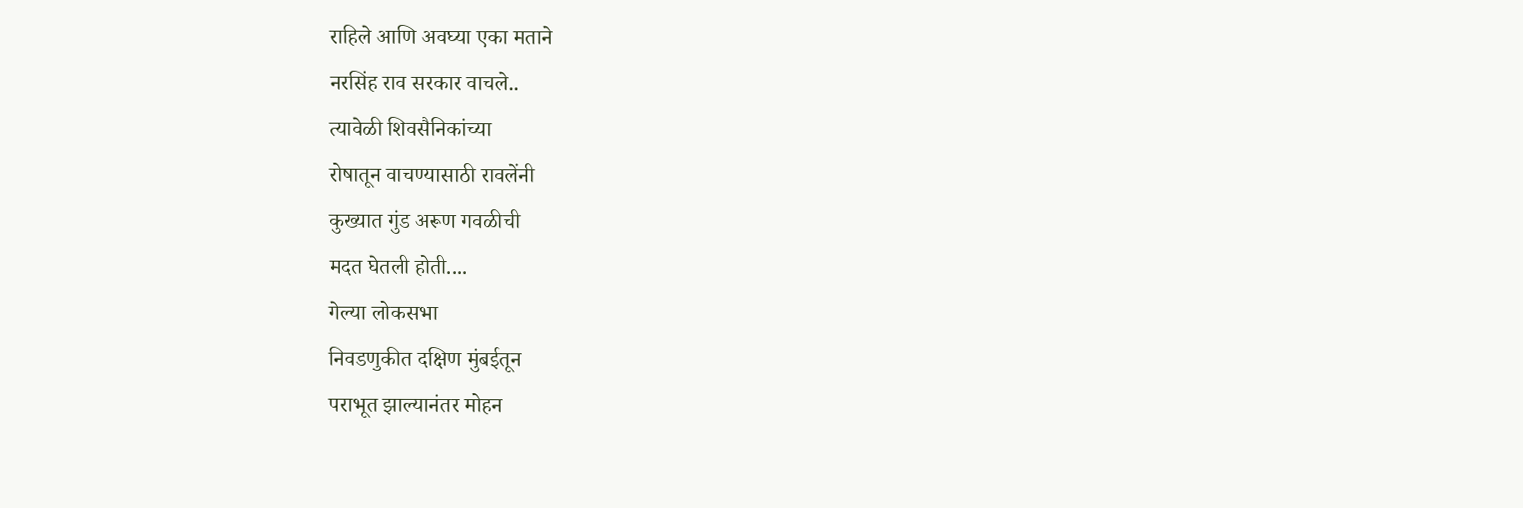राहिले आणि अवघ्या एका मताने
नरसिंह राव सरकार वाचले..
त्यावेळी शिवसैनिकांच्या
रोषातून वाचण्यासाठी रावलेंनी
कुख्यात गुंड अरूण गवळीची
मदत घेतली होती....
गेल्या लोकसभा
निवडणुकीत दक्षिण मुंबईतून
पराभूत झाल्यानंतर मोहन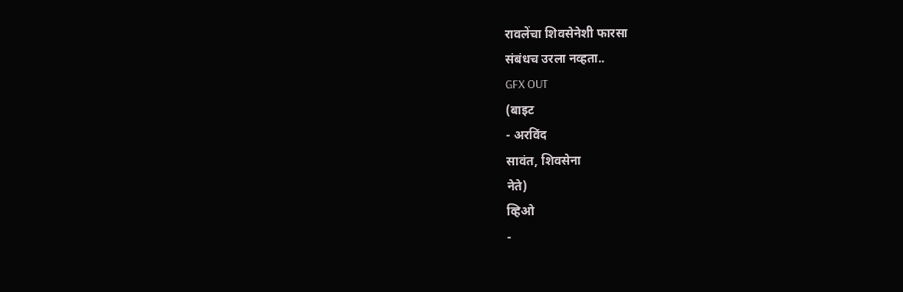रावलेंचा शिवसेनेशी फारसा
संबंधच उरला नव्हता..
GFX OUT
(बाइट
- अरविंद
सावंत, शिवसेना
नेते)
व्हिओ
-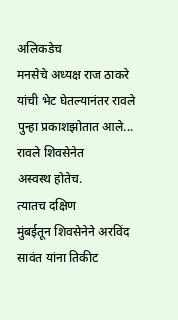अलिकडेच
मनसेचे अध्यक्ष राज ठाकरे
यांची भेट घेतल्यानंतर रावले
पुन्हा प्रकाशझोतात आले...
रावले शिवसेनेत
अस्वस्थ होतेच.
त्यातच दक्षिण
मुंबईतून शिवसेनेने अरविंद
सावंत यांना तिकीट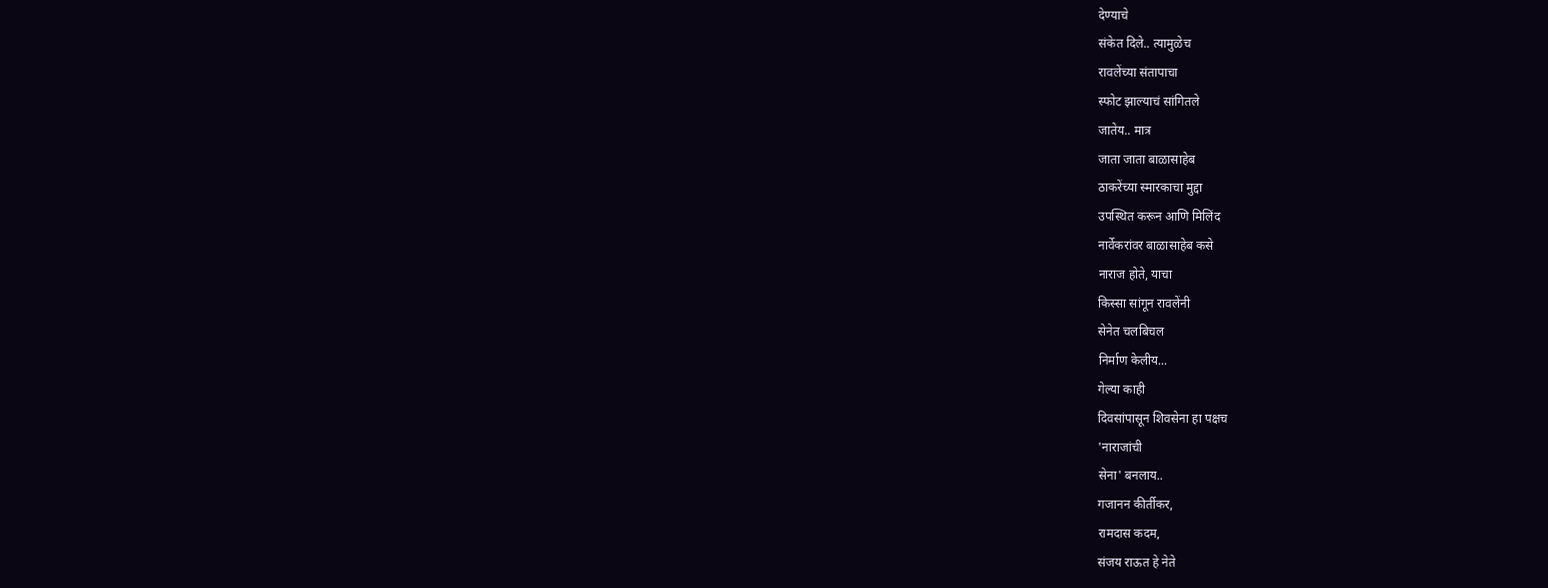देण्याचे
संकेत दिले.. त्यामुळेच
रावलेंच्या संतापाचा
स्फोट झाल्याचं सांगितले
जातेय.. मात्र
जाता जाता बाळासाहेब
ठाकरेंच्या स्मारकाचा मुद्दा
उपस्थित करून आणि मिलिंद
नार्वेकरांवर बाळासाहेब कसे
नाराज होते, याचा
किस्सा सांगून रावलेंनी
सेनेत चलबिचल
निर्माण केलीय...
गेल्या काही
दिवसांपासून शिवसेना हा पक्षच
'नाराजांची
सेना' बनलाय..
गजानन कीर्तीकर,
रामदास कदम,
संजय राऊत हे नेते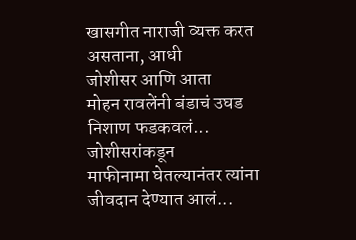खासगीत नाराजी व्यक्त करत
असताना, आधी
जोशीसर आणि आता
मोहन रावलेंनी बंडाचं उघड
निशाण फडकवलं...
जोशीसरांकडून
माफीनामा घेतल्यानंतर त्यांना
जीवदान देण्यात आलं...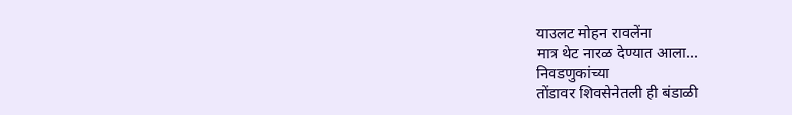याउलट मोहन रावलेंना
मात्र थेट नारळ देण्यात आला...
निवडणुकांच्या
तोंडावर शिवसेनेतली ही बंडाळी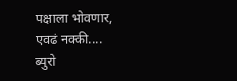पक्षाला भोवणार,
एवढं नक्की....
ब्युरो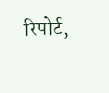रिपोर्ट,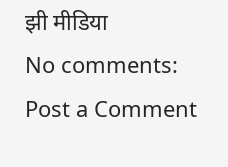झी मीडिया
No comments:
Post a Comment